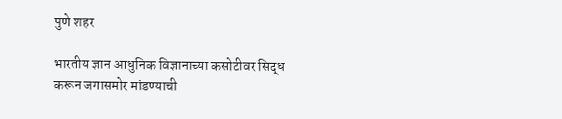पुणे शहर

भारतीय ज्ञान आधुनिक विज्ञानाच्या कसोटीवर सिद्ध करून जगासमोर मांडण्याची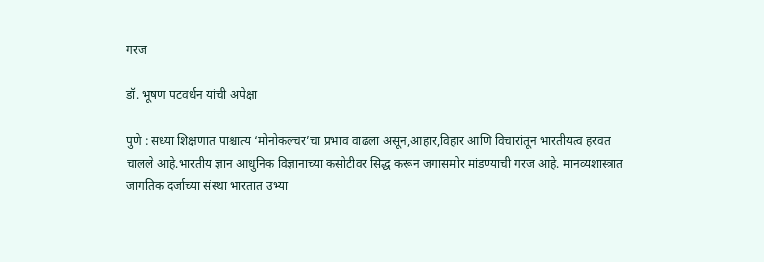गरज

डॉ. भूषण पटवर्धन यांची अपेक्षा

पुणे : सध्या शिक्षणात पाश्चात्य ‘मोनोकल्चर’चा प्रभाव वाढला असून,आहार,विहार आणि विचारांतून भारतीयत्व हरवत चालले आहे.भारतीय ज्ञान आधुनिक विज्ञानाच्या कसोटीवर सिद्ध करून जगासमोर मांडण्याची गरज आहे. मानव्यशास्त्रात जागतिक दर्जाच्या संस्था भारतात उभ्या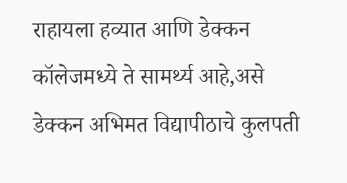राहायला हव्यात आणि डेक्कन कॉलेजमध्ये ते सामर्थ्य आहे,असे डेक्कन अभिमत विद्यापीठाचे कुलपती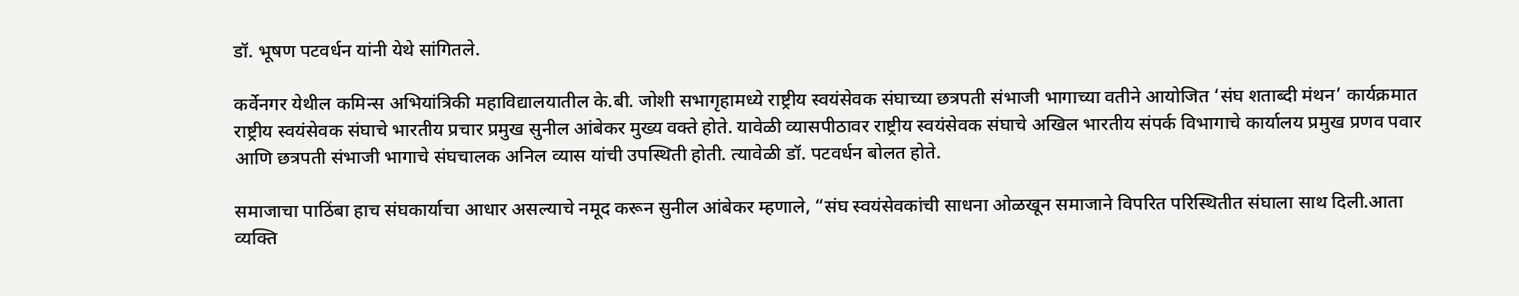डॉ. भूषण पटवर्धन यांनी येथे सांगितले.

कर्वेनगर येथील कमिन्स अभियांत्रिकी महाविद्यालयातील के.बी. जोशी सभागृहामध्ये राष्ट्रीय स्वयंसेवक संघाच्या छत्रपती संभाजी भागाच्या वतीने आयोजित ‘संघ शताब्दी मंथन’ कार्यक्रमात राष्ट्रीय स्वयंसेवक संघाचे भारतीय प्रचार प्रमुख सुनील आंबेकर मुख्य वक्ते होते. यावेळी व्यासपीठावर राष्ट्रीय स्वयंसेवक संघाचे अखिल भारतीय संपर्क विभागाचे कार्यालय प्रमुख प्रणव पवार आणि छत्रपती संभाजी भागाचे संघचालक अनिल व्यास यांची उपस्थिती होती. त्यावेळी डॉ. पटवर्धन बोलत होते.

समाजाचा पाठिंबा हाच संघकार्याचा आधार असल्याचे नमूद करून सुनील आंबेकर म्हणाले, “संघ स्वयंसेवकांची साधना ओळखून समाजाने विपरित परिस्थितीत संघाला साथ दिली.आता व्यक्ति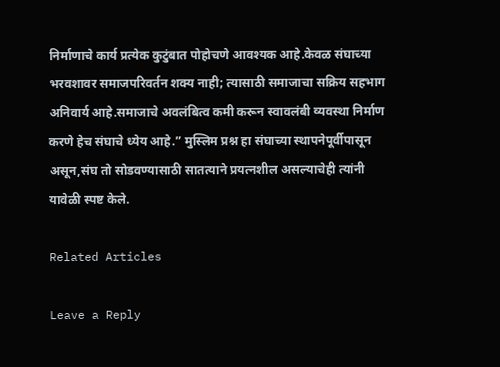निर्माणाचे कार्य प्रत्येक कुटुंबात पोहोचणे आवश्यक आहे.केवळ संघाच्या भरवशावर समाजपरिवर्तन शक्य नाही; त्यासाठी समाजाचा सक्रिय सहभाग अनिवार्य आहे.समाजाचे अवलंबित्व कमी करून स्वावलंबी व्यवस्था निर्माण करणे हेच संघाचे ध्येय आहे.” मुस्लिम प्रश्न हा संघाच्या स्थापनेपूर्वीपासून असून,संघ तो सोडवण्यासाठी सातत्याने प्रयत्नशील असल्याचेही त्यांनी यावेळी स्पष्ट केले.

Related Articles

Leave a Reply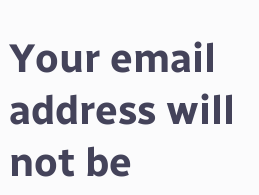Your email address will not be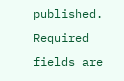published. Required fields are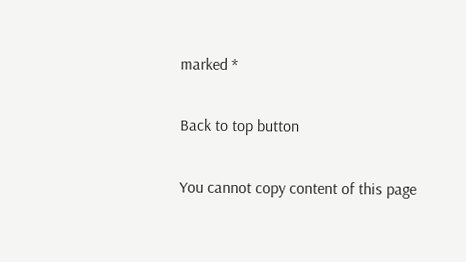marked *

Back to top button

You cannot copy content of this page